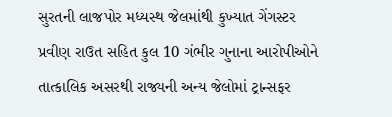સુરતની લાજપોર મધ્યસ્થ જેલમાંથી કુખ્યાત ગેંગસ્ટર પ્રવીણ રાઉત સહિત કુલ 10 ગંભીર ગુનાના આરોપીઓને તાત્કાલિક અસરથી રાજ્યની અન્ય જેલોમાં ટ્રાન્સફર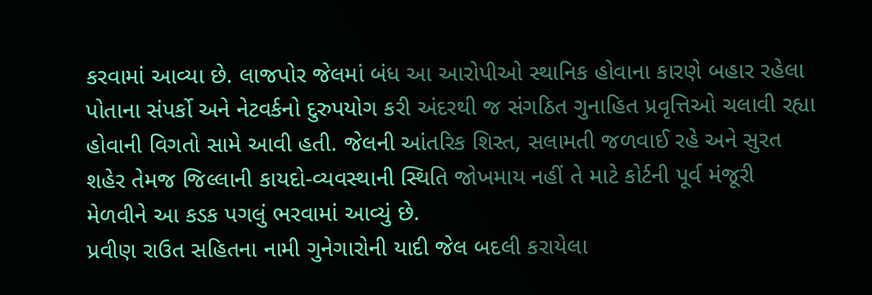કરવામાં આવ્યા છે. લાજપોર જેલમાં બંધ આ આરોપીઓ સ્થાનિક હોવાના કારણે બહાર રહેલા પોતાના સંપર્કો અને નેટવર્કનો દુરુપયોગ કરી અંદરથી જ સંગઠિત ગુનાહિત પ્રવૃત્તિઓ ચલાવી રહ્યા હોવાની વિગતો સામે આવી હતી. જેલની આંતરિક શિસ્ત, સલામતી જળવાઈ રહે અને સુરત શહેર તેમજ જિલ્લાની કાયદો-વ્યવસ્થાની સ્થિતિ જોખમાય નહીં તે માટે કોર્ટની પૂર્વ મંજૂરી મેળવીને આ કડક પગલું ભરવામાં આવ્યું છે.
પ્રવીણ રાઉત સહિતના નામી ગુનેગારોની યાદી જેલ બદલી કરાયેલા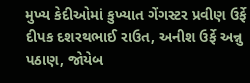મુખ્ય કેદીઓમાં કુખ્યાત ગેંગસ્ટર પ્રવીણ ઉર્ફે દીપક દશરથભાઈ રાઉત, અનીશ ઉર્ફે અન્નુ પઠાણ, જોયેબ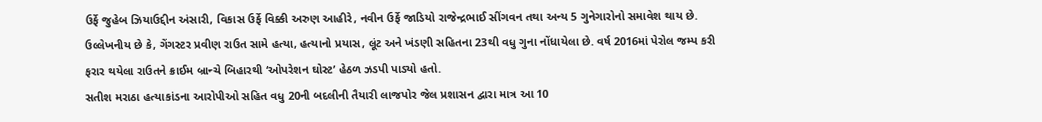ઉર્ફે જુહેબ ઝિયાઉદ્દીન અંસારી, વિકાસ ઉર્ફે વિક્કી અરુણ આહીરે, નવીન ઉર્ફે જાડિયો રાજેન્દ્રભાઈ સીંગવન તથા અન્ય 5 ગુનેગારોનો સમાવેશ થાય છે. ઉલ્લેખનીય છે કે, ગેંગસ્ટર પ્રવીણ રાઉત સામે હત્યા, હત્યાનો પ્રયાસ, લૂંટ અને ખંડણી સહિતના 23થી વધુ ગુના નોંધાયેલા છે. વર્ષ 2016માં પેરોલ જમ્પ કરી ફરાર થયેલા રાઉતને ક્રાઈમ બ્રાન્ચે બિહારથી ‘ઓપરેશન ઘોસ્ટ’ હેઠળ ઝડપી પાડ્યો હતો.
સતીશ મરાઠા હત્યાકાંડના આરોપીઓ સહિત વધુ 20ની બદલીની તૈયારી લાજપોર જેલ પ્રશાસન દ્વારા માત્ર આ 10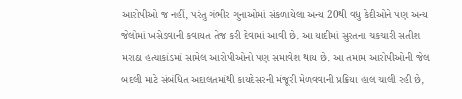આરોપીઓ જ નહીં, પરંતુ ગંભીર ગુનાઓમાં સંકળાયેલા અન્ય 20થી વધુ કેદીઓને પણ અન્ય જેલોમાં ખસેડવાની કવાયત તેજ કરી દેવામાં આવી છે. આ યાદીમાં સુરતના ચકચારી સતીશ મરાઠા હત્યાકાંડમાં સામેલ આરોપીઓનો પણ સમાવેશ થાય છે. આ તમામ આરોપીઓની જેલ બદલી માટે સંબંધિત અદાલતમાંથી કાયદેસરની મંજૂરી મેળવવાની પ્રક્રિયા હાલ ચાલી રહી છે,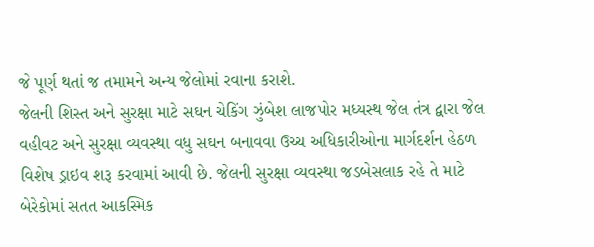જે પૂર્ણ થતાં જ તમામને અન્ય જેલોમાં રવાના કરાશે.
જેલની શિસ્ત અને સુરક્ષા માટે સઘન ચેકિંગ ઝુંબેશ લાજપોર મધ્યસ્થ જેલ તંત્ર દ્વારા જેલ વહીવટ અને સુરક્ષા વ્યવસ્થા વધુ સઘન બનાવવા ઉચ્ચ અધિકારીઓના માર્ગદર્શન હેઠળ વિશેષ ડ્રાઇવ શરૂ કરવામાં આવી છે. જેલની સુરક્ષા વ્યવસ્થા જડબેસલાક રહે તે માટે બેરેકોમાં સતત આકસ્મિક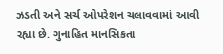ઝડતી અને સર્ચ ઓપરેશન ચલાવવામાં આવી રહ્યા છે. ગુનાહિત માનસિકતા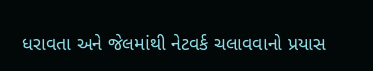ધરાવતા અને જેલમાંથી નેટવર્ક ચલાવવાનો પ્રયાસ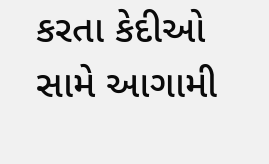કરતા કેદીઓ સામે આગામી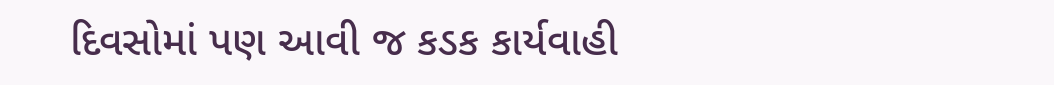દિવસોમાં પણ આવી જ કડક કાર્યવાહી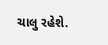ચાલુ રહેશે.